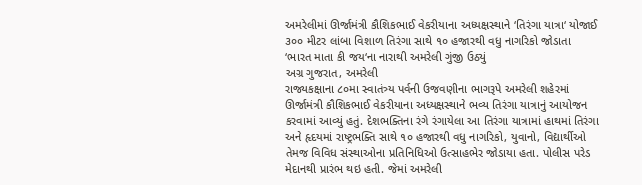અમરેલીમાં ઊર્જામંત્રી કૌશિકભાઈ વેકરીયાના અધ્યક્ષસ્થાને ‘તિરંગા યાત્રા‘ યોજાઈ
૩૦૦ મીટર લાંબા વિશાળ તિરંગા સાથે ૧૦ હજારથી વધુ નાગરિકો જોડાતા ‘ભારત માતા કી જય‘ના નારાથી અમરેલી ગુંજી ઉઠ્યું
અગ્ર ગુજરાત, અમરેલી
રાજ્યકક્ષાના ૮૦મા સ્વાતંત્ર્ય પર્વની ઉજવણીના ભાગરૂપે અમરેલી શહેરમાં ઊર્જામંત્રી કૌશિકભાઈ વેકરીયાના અધ્યક્ષસ્થાને ભવ્ય તિરંગા યાત્રાનું આયોજન કરવામાં આવ્યું હતું. દેશભક્તિના રંગે રંગાયેલા આ તિરંગા યાત્રામાં હાથમાં તિરંગા અને હૃદયમાં રાષ્ટ્રભક્તિ સાથે ૧૦ હજારથી વધુ નાગરિકો, યુવાનો, વિદ્યાર્થીઓ તેમજ વિવિધ સંસ્થાઓના પ્રતિનિધિઓ ઉત્સાહભેર જોડાયા હતા. પોલીસ પરેડ મેદાનથી પ્રારંભ થઇ હતી. જેમાં અમરેલી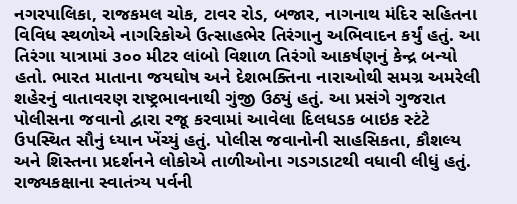નગરપાલિકા, રાજકમલ ચોક, ટાવર રોડ, બજાર, નાગનાથ મંદિર સહિતના વિવિધ સ્થળોએ નાગરિકોએ ઉત્સાહભેર તિરંગાનુ અભિવાદન કર્યું હતું. આ તિરંગા યાત્રામાં ૩૦૦ મીટર લાંબો વિશાળ તિરંગો આકર્ષણનું કેન્દ્ર બન્યો હતો. ભારત માતાના જયઘોષ અને દેશભક્તિના નારાઓથી સમગ્ર અમરેલી શહેરનું વાતાવરણ રાષ્ટ્રભાવનાથી ગુંજી ઉઠ્યું હતું. આ પ્રસંગે ગુજરાત પોલીસના જવાનો દ્વારા રજૂ કરવામાં આવેલા દિલધડક બાઇક સ્ટંટે ઉપસ્થિત સૌનું ધ્યાન ખેંચ્યું હતું. પોલીસ જવાનોની સાહસિકતા, કૌશલ્ય અને શિસ્તના પ્રદર્શનને લોકોએ તાળીઓના ગડગડાટથી વધાવી લીધું હતું. રાજ્યકક્ષાના સ્વાતંત્ર્ય પર્વની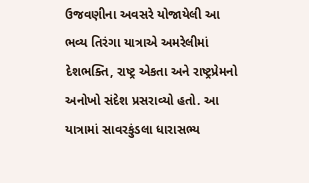ઉજવણીના અવસરે યોજાયેલી આ ભવ્ય તિરંગા યાત્રાએ અમરેલીમાં દેશભક્તિ, રાષ્ટ્ર એકતા અને રાષ્ટ્રપ્રેમનો અનોખો સંદેશ પ્રસરાવ્યો હતો. આ યાત્રામાં સાવરકુંડલા ધારાસભ્ય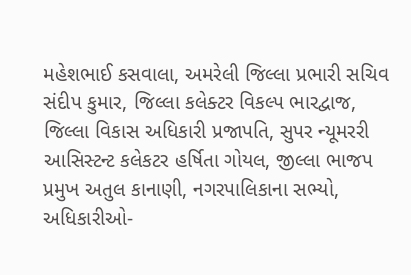મહેશભાઈ કસવાલા, અમરેલી જિલ્લા પ્રભારી સચિવ સંદીપ કુમાર, જિલ્લા કલેક્ટર વિકલ્પ ભારદ્વાજ, જિલ્લા વિકાસ અધિકારી પ્રજાપતિ, સુપર ન્યૂમરરી આસિસ્ટન્ટ કલેકટર હર્ષિતા ગોયલ, જીલ્લા ભાજપ પ્રમુખ અતુલ કાનાણી, નગરપાલિકાના સભ્યો, અધિકારીઓ-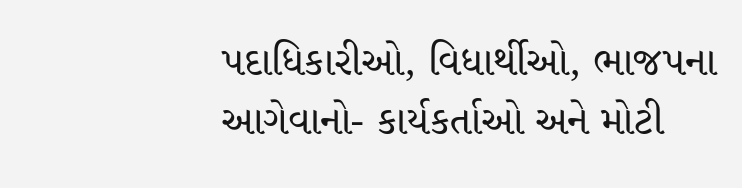પદાધિકારીઓ, વિધાર્થીઓ, ભાજપના આગેવાનો- કાર્યકર્તાઓ અને મોટી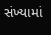સંખ્યામાં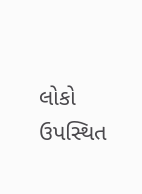લોકો ઉપસ્થિત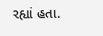રહ્યાં હતા.